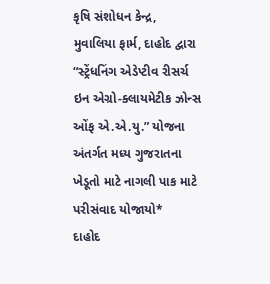કૃષિ સંશોધન કેન્દ્ર, મુવાલિયા ફાર્મ, દાહોદ દ્વારા “સ્ટ્રેંધનિંગ એડેપ્ટીવ રીસર્ચ ઇન એગ્રો-ક્લાયમેટીક ઝોન્સ ઓંફ એ.એ.યુ.” યોજના અંતર્ગત મધ્ય ગુજરાતના ખેડૂતો માટે નાગલી પાક માટે પરીસંવાદ યોજાયો*
દાહોદ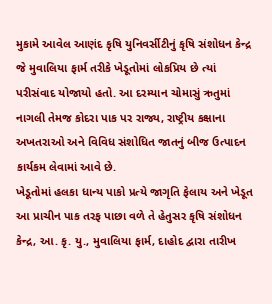મુકામે આવેલ આણંદ કૃષિ યુનિવર્સીટીનું કૃષિ સંશોધન કેન્દ્ર જે મુવાલિયા ફાર્મ તરીકે ખેડૂતોમાં લોકપ્રિય છે ત્યાં પરીસંવાદ યોજાયો હતો. આ દરમ્યાન ચોમાસું ઋતુમાં નાગલી તેમજ કોદરા પાક પર રાજ્ય, રાષ્ટ્રીય કક્ષાના અખતરાઓ અને વિવિધ સંશોધિત જાતનું બીજ ઉત્પાદન કાર્યકમ લેવામાં આવે છે.
ખેડૂતોમાં હલકા ધાન્ય પાકો પ્રત્યે જાગૃતિ ફેલાય અને ખેડૂત આ પ્રાચીન પાક તરફ પાછા વળે તે હેતુસર કૃષિ સંશોધન કેન્દ્ર, આ. કૃ. યુ., મુવાલિયા ફાર્મ, દાહોદ દ્વારા તારીખ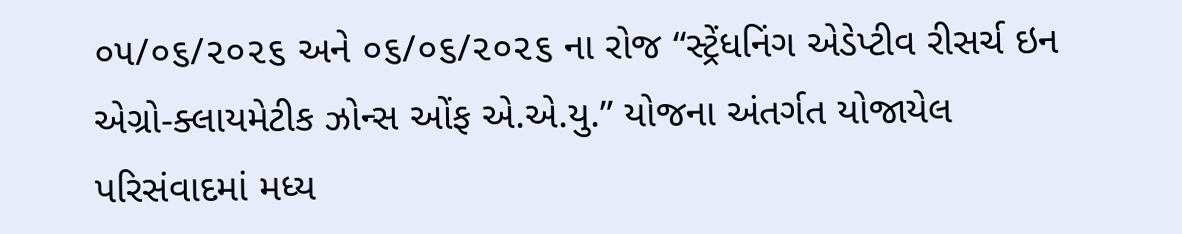૦૫/૦૬/૨૦૨૬ અને ૦૬/૦૬/૨૦૨૬ ના રોજ “સ્ટ્રેંધનિંગ એડેપ્ટીવ રીસર્ચ ઇન એગ્રો-ક્લાયમેટીક ઝોન્સ ઓંફ એ.એ.યુ.” યોજના અંતર્ગત યોજાયેલ પરિસંવાદમાં મધ્ય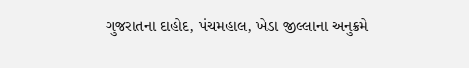ગુજરાતના દાહોદ, પંચમહાલ, ખેડા જીલ્લાના અનુક્રમે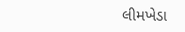લીમખેડા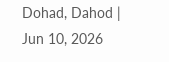Dohad, Dahod | Jun 10, 2026